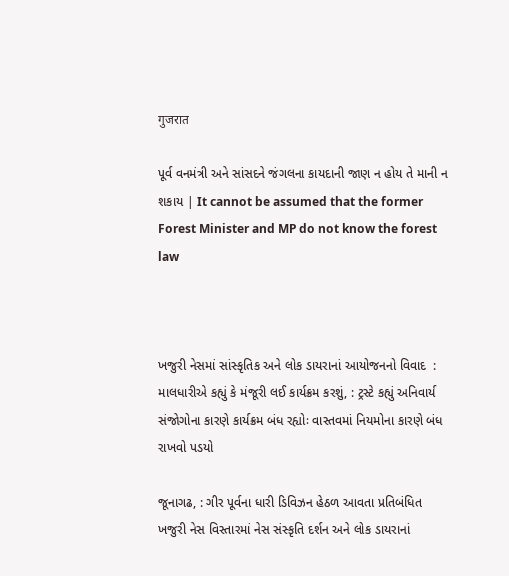गुजरात

પૂર્વ વનમંત્રી અને સાંસદને જંગલના કાયદાની જાણ ન હોય તે માની ન શકાય | It cannot be assumed that the former Forest Minister and MP do not know the forest law



ખજુરી નેસમાં સાંસ્કૃતિક અને લોક ડાયરાનાં આયોજનનો વિવાદ  : માલધારીએ કહ્યું કે મંજૂરી લઈ કાર્યક્રમ કરશું, : ટ્રસ્ટે કહ્યું અનિવાર્ય સંજોગોના કારણે કાર્યક્રમ બંધ રહ્યોઃ વાસ્તવમાં નિયમોના કારણે બંધ રાખવો પડયો

જૂનાગઢ, : ગીર પૂર્વના ધારી ડિવિઝન હેઠળ આવતા પ્રતિબંધિત ખજુરી નેસ વિસ્તારમાં નેસ સંસ્કૃતિ દર્શન અને લોક ડાયરાનાં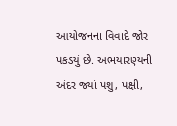આયોજનના વિવાદે જોર પકડયું છે. અભયારણ્યની અંદર જ્યાં પશુ, પક્ષી,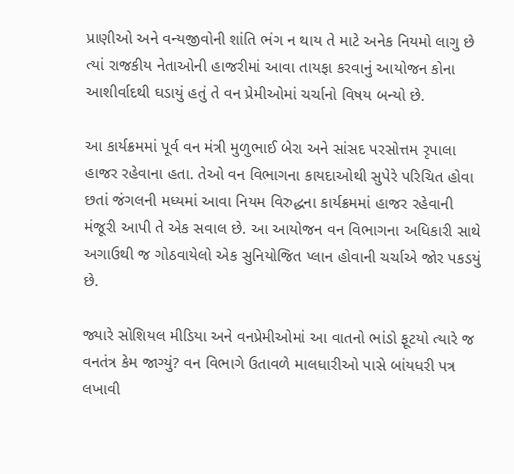પ્રાણીઓ અને વન્યજીવોની શાંતિ ભંગ ન થાય તે માટે અનેક નિયમો લાગુ છે ત્યાં રાજકીય નેતાઓની હાજરીમાં આવા તાયફા કરવાનું આયોજન કોના આશીર્વાદથી ઘડાયું હતું તે વન પ્રેમીઓમાં ચર્ચાનો વિષય બન્યો છે.

આ કાર્યક્રમમાં પૂર્વ વન મંત્રી મુળુભાઈ બેરા અને સાંસદ પરસોત્તમ રૃપાલા હાજર રહેવાના હતા. તેઓ વન વિભાગના કાયદાઓથી સુપેરે પરિચિત હોવા છતાં જંગલની મધ્યમાં આવા નિયમ વિરુદ્ધના કાર્યક્રમમાં હાજર રહેવાની મંજૂરી આપી તે એક સવાલ છે. આ આયોજન વન વિભાગના અધિકારી સાથે અગાઉથી જ ગોઠવાયેલો એક સુનિયોજિત પ્લાન હોવાની ચર્ચાએ જોર પકડયું છે.

જ્યારે સોશિયલ મીડિયા અને વનપ્રેમીઓમાં આ વાતનો ભાંડો ફૂટયો ત્યારે જ વનતંત્ર કેમ જાગ્યું? વન વિભાગે ઉતાવળે માલધારીઓ પાસે બાંયધરી પત્ર લખાવી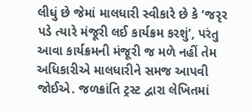લીધું છે જેમાં માલધારી સ્વીકારે છે કે ‘જરૃર પડે ત્યારે મંજૂરી લઈ કાર્યક્રમ કરશું’, પરંતુ આવા કાર્યક્રમની મંજૂરી જ મળે નહીં તેમ અધિકારીએ માલધારીને સમજ આપવી જોઈએ. જળક્રાંતિ ટ્રસ્ટ દ્વારા લેખિતમાં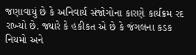જણાવાયું છે કે અનિવાર્ય સંજોગોના કારણે કાર્યક્રમ રદ રાખ્યો છે. જ્યારે કે હકીકત એ છે કે જંગલના કડક નિયમો અને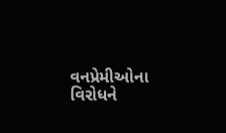વનપ્રેમીઓના વિરોધને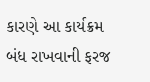કારણે આ કાર્યક્રમ બંધ રાખવાની ફરજ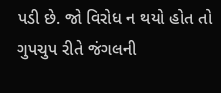પડી છે. જો વિરોધ ન થયો હોત તો ગુપચુપ રીતે જંગલની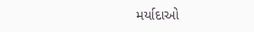મર્યાદાઓ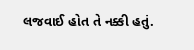લજવાઈ હોત તે નક્કી હતું.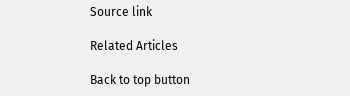Source link

Related Articles

Back to top button